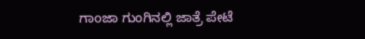ಗಾoಜಾ ಗುಂಗಿನಲ್ಲಿ ಜಾತ್ರೆ ಪೇಟೆ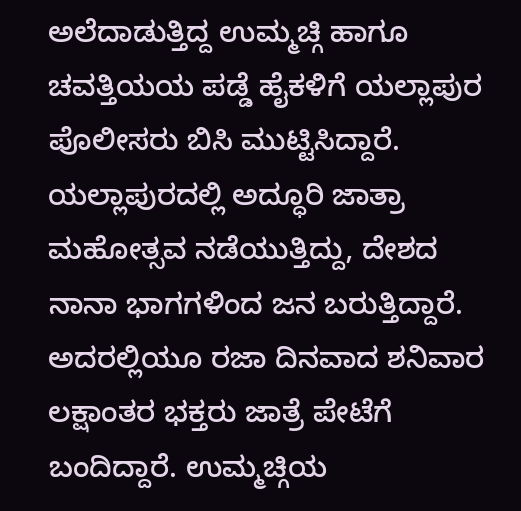ಅಲೆದಾಡುತ್ತಿದ್ದ ಉಮ್ಮಚ್ಗಿ ಹಾಗೂ ಚವತ್ತಿಯಯ ಪಡ್ಡೆ ಹೈಕಳಿಗೆ ಯಲ್ಲಾಪುರ ಪೊಲೀಸರು ಬಿಸಿ ಮುಟ್ಟಿಸಿದ್ದಾರೆ.
ಯಲ್ಲಾಪುರದಲ್ಲಿ ಅದ್ಧೂರಿ ಜಾತ್ರಾ ಮಹೋತ್ಸವ ನಡೆಯುತ್ತಿದ್ದು, ದೇಶದ ನಾನಾ ಭಾಗಗಳಿಂದ ಜನ ಬರುತ್ತಿದ್ದಾರೆ. ಅದರಲ್ಲಿಯೂ ರಜಾ ದಿನವಾದ ಶನಿವಾರ ಲಕ್ಷಾಂತರ ಭಕ್ತರು ಜಾತ್ರೆ ಪೇಟೆಗೆ ಬಂದಿದ್ದಾರೆ. ಉಮ್ಮಚ್ಗಿಯ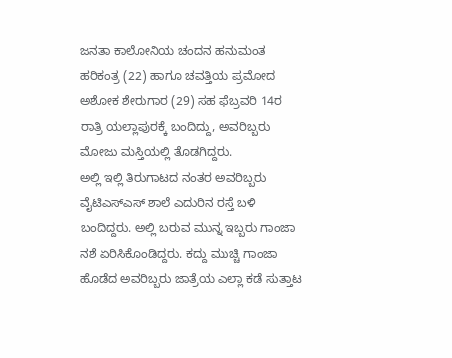ಜನತಾ ಕಾಲೋನಿಯ ಚಂದನ ಹನುಮಂತ ಹರಿಕಂತ್ರ (22) ಹಾಗೂ ಚವತ್ತಿಯ ಪ್ರಮೋದ ಅಶೋಕ ಶೇರುಗಾರ (29) ಸಹ ಫೆಬ್ರವರಿ 14ರ ರಾತ್ರಿ ಯಲ್ಲಾಪುರಕ್ಕೆ ಬಂದಿದ್ದು, ಅವರಿಬ್ಬರು ಮೋಜು ಮಸ್ತಿಯಲ್ಲಿ ತೊಡಗಿದ್ದರು.
ಅಲ್ಲಿ ಇಲ್ಲಿ ತಿರುಗಾಟದ ನಂತರ ಅವರಿಬ್ಬರು ವೈಟಿಎಸ್ಎಸ್ ಶಾಲೆ ಎದುರಿನ ರಸ್ತೆ ಬಳಿ ಬಂದಿದ್ದರು. ಅಲ್ಲಿ ಬರುವ ಮುನ್ನ ಇಬ್ಬರು ಗಾಂಜಾ ನಶೆ ಏರಿಸಿಕೊಂಡಿದ್ದರು. ಕದ್ದು ಮುಚ್ಚಿ ಗಾಂಜಾ ಹೊಡೆದ ಅವರಿಬ್ಬರು ಜಾತ್ರೆಯ ಎಲ್ಲಾ ಕಡೆ ಸುತ್ತಾಟ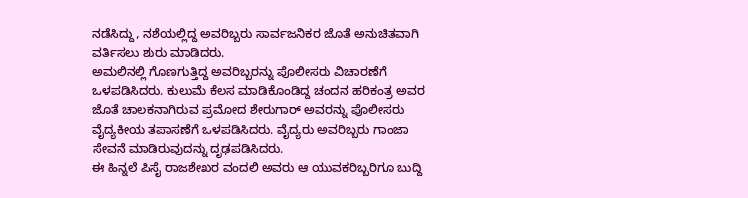ನಡೆಸಿದ್ದು, ನಶೆಯಲ್ಲಿದ್ದ ಅವರಿಬ್ಬರು ಸಾರ್ವಜನಿಕರ ಜೊತೆ ಅನುಚಿತವಾಗಿ ವರ್ತಿಸಲು ಶುರು ಮಾಡಿದರು.
ಅಮಲಿನಲ್ಲಿ ಗೊಣಗುತ್ತಿದ್ದ ಅವರಿಬ್ಬರನ್ನು ಪೊಲೀಸರು ವಿಚಾರಣೆಗೆ ಒಳಪಡಿಸಿದರು. ಕುಲುಮೆ ಕೆಲಸ ಮಾಡಿಕೊಂಡಿದ್ದ ಚಂದನ ಹರಿಕಂತ್ರ ಅವರ ಜೊತೆ ಚಾಲಕನಾಗಿರುವ ಪ್ರಮೋದ ಶೇರುಗಾರ್ ಅವರನ್ನು ಪೊಲೀಸರು ವೈದ್ಯಕೀಯ ತಪಾಸಣೆಗೆ ಒಳಪಡಿಸಿದರು. ವೈದ್ಯರು ಅವರಿಬ್ಬರು ಗಾಂಜಾ ಸೇವನೆ ಮಾಡಿರುವುದನ್ನು ದೃಢಪಡಿಸಿದರು.
ಈ ಹಿನ್ನಲೆ ಪಿಸೈ ರಾಜಶೇಖರ ವಂದಲಿ ಅವರು ಆ ಯುವಕರಿಬ್ಬರಿಗೂ ಬುದ್ದಿ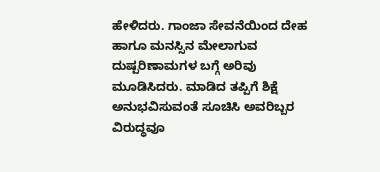ಹೇಳಿದರು. ಗಾಂಜಾ ಸೇವನೆಯಿಂದ ದೇಹ ಹಾಗೂ ಮನಸ್ಸಿನ ಮೇಲಾಗುವ ದುಷ್ಪರಿಣಾಮಗಳ ಬಗ್ಗೆ ಅರಿವು ಮೂಡಿಸಿದರು. ಮಾಡಿದ ತಪ್ಪಿಗೆ ಶಿಕ್ಷೆ ಅನುಭವಿಸುವಂತೆ ಸೂಚಿಸಿ ಅವರಿಬ್ಬರ ವಿರುದ್ಧವೂ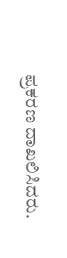ಪ್ರಕರಣ ದಾಖಲಿಸಿದರು.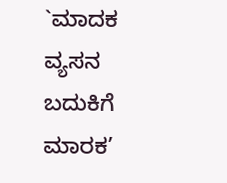`ಮಾದಕ ವ್ಯಸನ ಬದುಕಿಗೆ ಮಾರಕ’